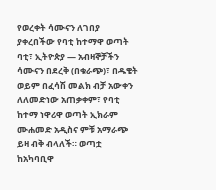የወረቀት ሳሙናን ለገበያ ያቀረበችው የባቲ ከተማዋ ወጣት
ባቲ፣ ኢትዮጵያ — አብዛኞቻችን ሳሙናን በደረቅ (በቁራጭ)፣ በዱቄት ወይም በፈሳሽ መልክ ብቻ አውቀን ለለመድነው አጠቃቀም፣ የባቲ ከተማ ነዋሪዋ ወጣት ኢክራም ሙሐመድ አዲስና ምቹ አማራጭ ይዛ ብቅ ብላለች። ወጣቷ ከአካባቢዋ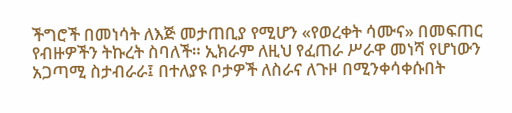ችግሮች በመነሳት ለእጅ መታጠቢያ የሚሆን «የወረቀት ሳሙና» በመፍጠር የብዙዎችን ትኩረት ስባለች። ኢክራም ለዚህ የፈጠራ ሥራዋ መነሻ የሆነውን አጋጣሚ ስታብራራ፤ በተለያዩ ቦታዎች ለስራና ለጉዞ በሚንቀሳቀሱበት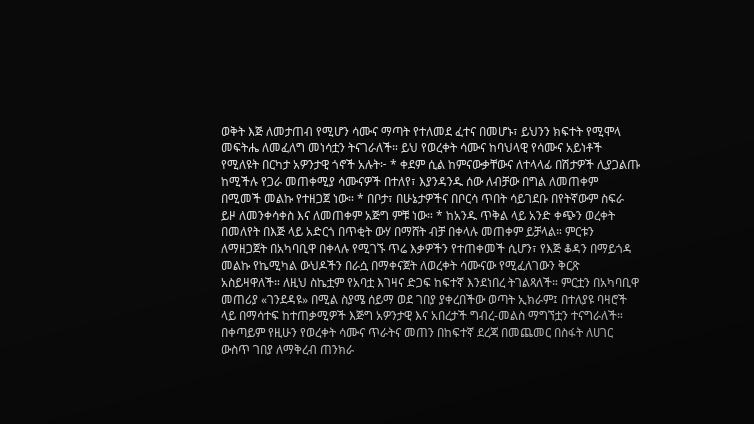ወቅት እጅ ለመታጠብ የሚሆን ሳሙና ማጣት የተለመደ ፈተና በመሆኑ፣ ይህንን ክፍተት የሚሞላ መፍትሔ ለመፈለግ መነሳቷን ትናገራለች። ይህ የወረቀት ሳሙና ከባህላዊ የሳሙና አይነቶች የሚለዩት በርካታ አዎንታዊ ጎኖች አሉት፦ * ቀደም ሲል ከምናውቃቸውና ለተላላፊ በሽታዎች ሊያጋልጡ ከሚችሉ የጋራ መጠቀሚያ ሳሙናዎች በተለየ፣ እያንዳንዱ ሰው ለብቻው በግል ለመጠቀም በሚመች መልኩ የተዘጋጀ ነው። * በቦታ፣ በሁኔታዎችና በቦርሳ ጥበት ሳይገደቡ በየትኛውም ስፍራ ይዞ ለመንቀሳቀስ እና ለመጠቀም አጅግ ምቹ ነው። * ከአንዱ ጥቅል ላይ አንድ ቀጭን ወረቀት በመለየት በእጅ ላይ አድርጎ በጥቂት ውሃ በማሸት ብቻ በቀላሉ መጠቀም ይቻላል። ምርቱን ለማዘጋጀት በአካባቢዋ በቀላሉ የሚገኙ ጥሬ እቃዎችን የተጠቀመች ሲሆን፣ የእጅ ቆዳን በማይጎዳ መልኩ የኬሚካል ውህዶችን በራሷ በማቀናጀት ለወረቀት ሳሙናው የሚፈለገውን ቅርጽ አስይዛዋለች። ለዚህ ስኬቷም የአባቷ እገዛና ድጋፍ ከፍተኛ እንደነበረ ትገልጻለች። ምርቷን በአካባቢዋ መጠሪያ «ገንደዳዩ» በሚል ስያሜ ሰይማ ወደ ገበያ ያቀረበችው ወጣት ኢክራም፤ በተለያዩ ባዛሮች ላይ በማሳተፍ ከተጠቃሚዎች እጅግ አዎንታዊ እና አበረታች ግብረ-መልስ ማግኘቷን ተናግራለች። በቀጣይም የዚሁን የወረቀት ሳሙና ጥራትና መጠን በከፍተኛ ደረጃ በመጨመር በስፋት ለሀገር ውስጥ ገበያ ለማቅረብ ጠንክራ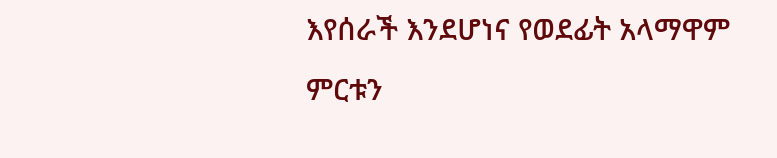እየሰራች እንደሆነና የወደፊት አላማዋም ምርቱን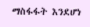ማስፋፋት እንደሆነ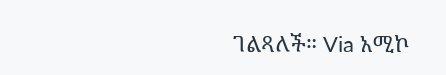ገልጻለች። Via አሚኮ